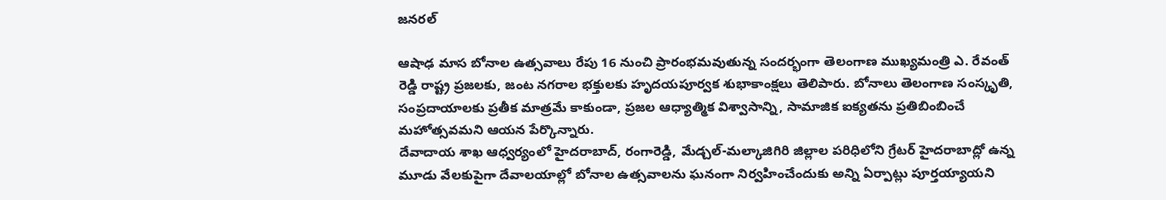జనరల్

ఆషాఢ మాస బోనాల ఉత్సవాలు రేపు 16 నుంచి ప్రారంభమవుతున్న సందర్భంగా తెలంగాణ ముఖ్యమంత్రి ఎ. రేవంత్ రెడ్డి రాష్ట్ర ప్రజలకు, జంట నగరాల భక్తులకు హృదయపూర్వక శుభాకాంక్షలు తెలిపారు. బోనాలు తెలంగాణ సంస్కృతి, సంప్రదాయాలకు ప్రతీక మాత్రమే కాకుండా, ప్రజల ఆధ్యాత్మిక విశ్వాసాన్ని, సామాజిక ఐక్యతను ప్రతిబింబించే మహోత్సవమని ఆయన పేర్కొన్నారు.
దేవాదాయ శాఖ ఆధ్వర్యంలో హైదరాబాద్, రంగారెడ్డి, మేడ్చల్-మల్కాజిగిరి జిల్లాల పరిధిలోని గ్రేటర్ హైదరాబాద్లో ఉన్న మూడు వేలకుపైగా దేవాలయాల్లో బోనాల ఉత్సవాలను ఘనంగా నిర్వహించేందుకు అన్ని ఏర్పాట్లు పూర్తయ్యాయని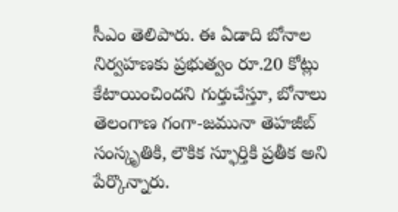సీఎం తెలిపారు. ఈ ఏడాది బోనాల నిర్వహణకు ప్రభుత్వం రూ.20 కోట్లు కేటాయించిందని గుర్తుచేస్తూ, బోనాలు తెలంగాణ గంగా-జమునా తెహజీబ్ సంస్కృతికి, లౌకిక స్ఫూర్తికి ప్రతీక అని పేర్కొన్నారు.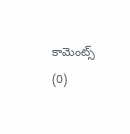కామెంట్స్ (0)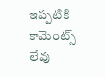ఇప్పటికి కామెంట్స్ లేవు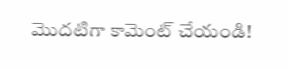మొదటిగా కామెంట్ చేయండి!